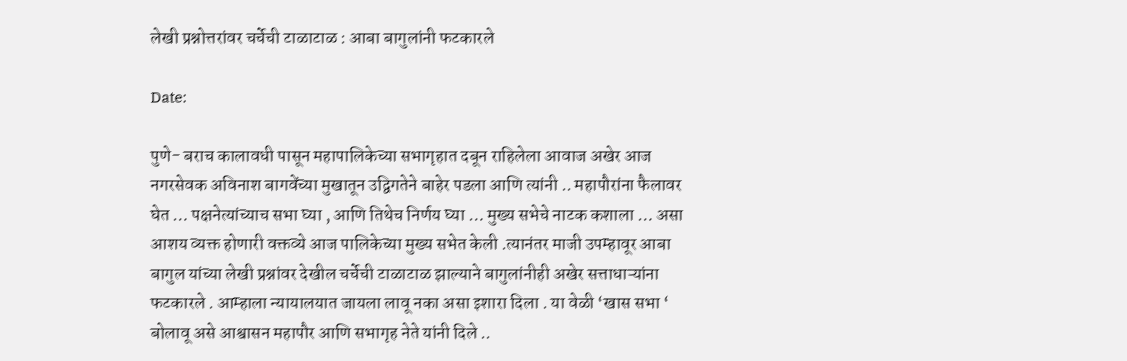लेखी प्रश्नोत्तरांवर चर्चेची टाळाटाळ : आबा बागुलांनी फटकारले

Date:

पुणे- बराच कालावधी पासून महापालिकेच्या सभागृहात दबून राहिलेला आवाज अखेर आज नगरसेवक अविनाश बागवेंच्या मुखातून उद्विगतेने बाहेर पडला आणि त्यांनी .. महापौरांना फैलावर घेत … पक्षनेत्यांच्याच सभा घ्या , आणि तिथेच निर्णय घ्या … मुख्य सभेचे नाटक कशाला … असा आशय व्यक्त होणारी वक्तव्ये आज पालिकेच्या मुख्य सभेत केली .त्यानंतर माजी उपम्हावूर आबा बागुल यांच्या लेखी प्रश्नांवर देखील चर्चेची टाळाटाळ झाल्याने बागुलांनीही अखेर सत्ताधाऱ्यांना फटकारले . आम्हाला न्यायालयात जायला लावू नका असा इशारा दिला . या वेळी ‘खास सभा ‘ बोलावू असे आश्वासन महापौर आणि सभागृह नेते यांनी दिले ..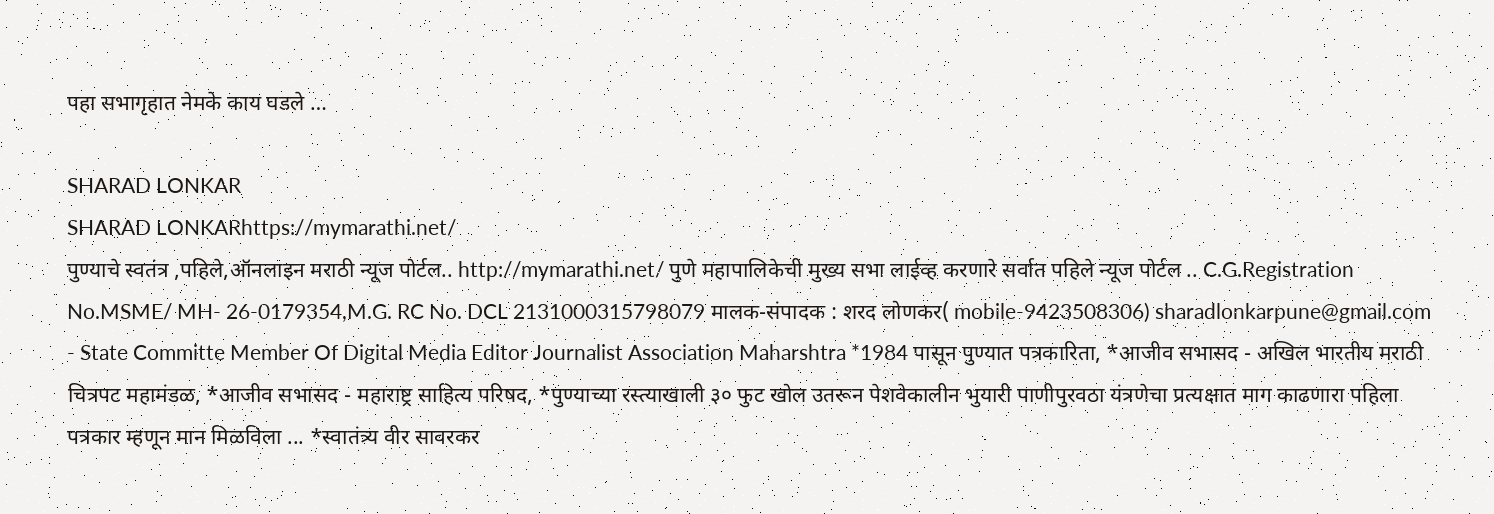पहा सभागृहात नेमके काय घडले …

SHARAD LONKAR
SHARAD LONKARhttps://mymarathi.net/
पुण्याचे स्वतंत्र ,पहिले,ऑनलाइन मराठी न्यूज पोर्टल.. http://mymarathi.net/ पुणे महापालिकेची मुख्य सभा लाईव्ह करणारे सर्वात पहिले न्यूज पोर्टल .. C.G.Registration No.MSME/ MH- 26-0179354,M.G. RC No. DCL 2131000315798079 मालक-संपादक : शरद लोणकर( mobile-9423508306) sharadlonkarpune@gmail.com - State Committe Member Of Digital Media Editor Journalist Association Maharshtra *1984 पासून पुण्यात पत्रकारिता, *आजीव सभासद - अखिल भारतीय मराठी चित्रपट महामंडळ, *आजीव सभासद - महाराष्ट्र साहित्य परिषद, *पुण्याच्या रस्त्याखाली ३० फुट खोल उतरून पेशवेकालीन भुयारी पाणीपुरवठा यंत्रणेचा प्रत्यक्षात माग काढणारा पहिला पत्रकार म्हणून मान मिळविला ... *स्वातंत्र्य वीर सावरकर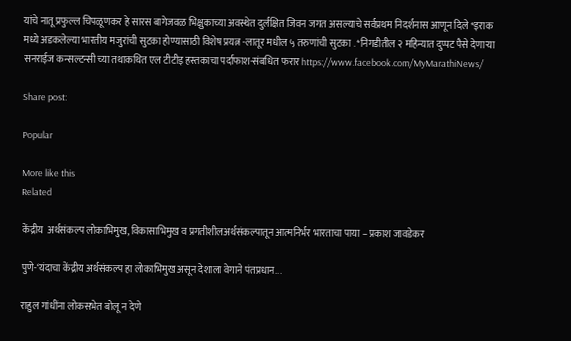यांचे नातू प्रफुल्ल चिपळूणकर हे सारस बागेजवळ भिक्षुकाच्या अवस्थेत दुर्लक्षित जिवन जगत असल्याचे सर्वप्रथम निदर्शनास आणून दिले *इराक मध्ये अडकलेल्या भारतीय मजुरांची सुटका होण्यासाठी विशेष प्रयत्न -लातूर मधील ५ तरुणांची सुटका . *निगडीतील २ महिन्यात दुप्पट पैसे देणाऱ्या सनराईज कन्सल्टन्सी च्या तथाकथित एल टीटीइ हस्तकाचा पर्दाफाश-संबधित फरार https://www.facebook.com/MyMarathiNews/

Share post:

Popular

More like this
Related

केंद्रीय  अर्थसंकल्प लोकाभिमुख, विकासाभिमुख व प्रगतीशीलअर्थसंकल्पातून आत्मनिर्भर भारताचा पाया – प्रकाश जावडेकर

पुणे-‘यंदाचा केंद्रीय अर्थसंकल्प हा लोकाभिमुख असून देशाला वेगाने पंतप्रधान...

राहुल गांधींना लोकसभेत बोलू न देणे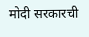मोदी सरकारची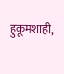हुकूमशाही,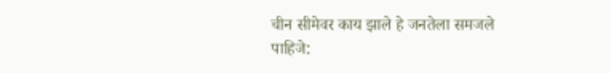चीन सीमेवर काय झाले हे जनतेला समजले पाहिजे: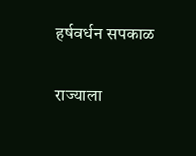हर्षवर्धन सपकाळ

राज्याला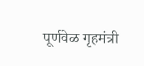पूर्णवेळ गृहमंत्री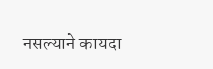नसल्याने कायदा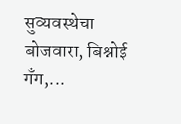सुव्यवस्थेचा बोजवारा, बिश्नोई गँग,...